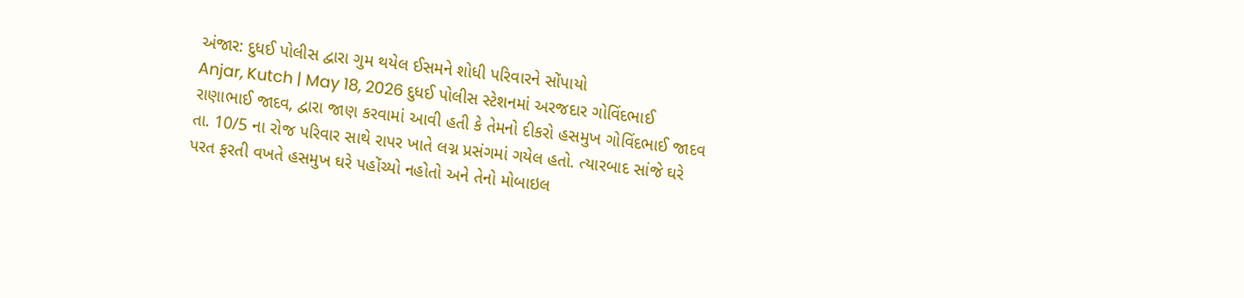અંજાર: દુધઈ પોલીસ દ્વારા ગુમ થયેલ ઈસમને શોધી પરિવારને સોંપાયો
Anjar, Kutch | May 18, 2026 દુધઈ પોલીસ સ્ટેશનમાં અરજદાર ગોવિંદભાઈ રાણાભાઈ જાદવ, દ્વારા જાણ કરવામાં આવી હતી કે તેમનો દીકરો હસમુખ ગોવિંદભાઈ જાદવ તા. 10/5 ના રોજ પરિવાર સાથે રાપર ખાતે લગ્ન પ્રસંગમાં ગયેલ હતો. ત્યારબાદ સાંજે ઘરે પરત ફરતી વખતે હસમુખ ઘરે પહોંચ્યો નહોતો અને તેનો મોબાઇલ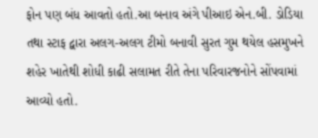ફોન પણ બંધ આવતો હતો.આ બનાવ અંગે પીઆઇ એન.બી. ડોડિયા તથા સ્ટાફ દ્વારા અલગ-અલગ ટીમો બનાવી સુરત ગુમ થયેલ હસમુખને શહેર ખાતેથી શોધી કાઢી સલામત રીતે તેના પરિવારજનોને સોંપવામાં આવ્યો હતો.